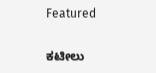Featured

ಕಟೀಲು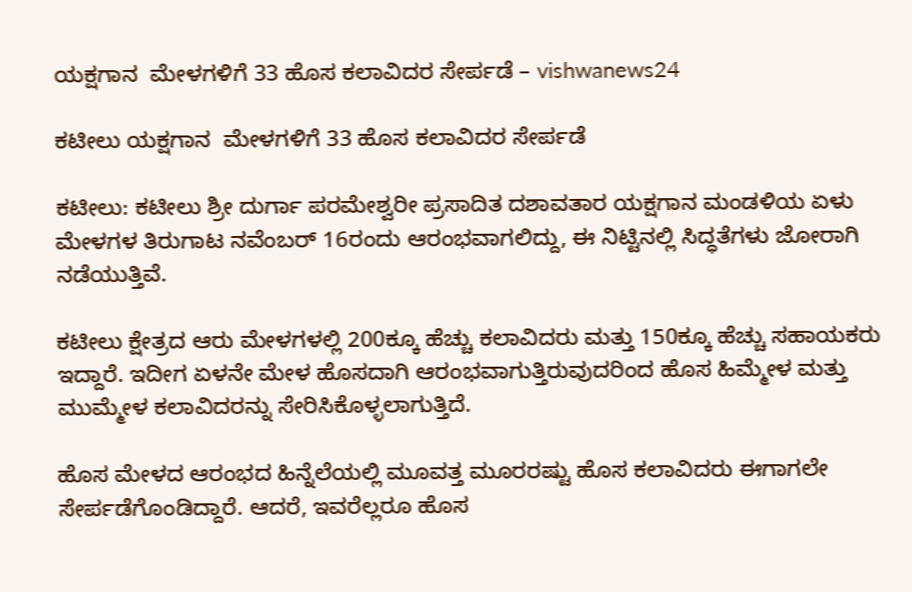ಯಕ್ಷಗಾನ  ಮೇಳಗಳಿಗೆ 33 ಹೊಸ ಕಲಾವಿದರ ಸೇರ್ಪಡೆ – vishwanews24

ಕಟೀಲು ಯಕ್ಷಗಾನ  ಮೇಳಗಳಿಗೆ 33 ಹೊಸ ಕಲಾವಿದರ ಸೇರ್ಪಡೆ

ಕಟೀಲು: ಕಟೀಲು ಶ್ರೀ ದುರ್ಗಾ ಪರಮೇಶ್ವರೀ ಪ್ರಸಾದಿತ ದಶಾವತಾರ ಯಕ್ಷಗಾನ ಮಂಡಳಿಯ ಏಳು ಮೇಳಗಳ ತಿರುಗಾಟ ನವೆಂಬರ್ 16ರಂದು ಆರಂಭವಾಗಲಿದ್ದು, ಈ ನಿಟ್ಟಿನಲ್ಲಿ ಸಿದ್ಧತೆಗಳು ಜೋರಾಗಿ ನಡೆಯುತ್ತಿವೆ.

ಕಟೀಲು ಕ್ಷೇತ್ರದ ಆರು ಮೇಳಗಳಲ್ಲಿ 200ಕ್ಕೂ ಹೆಚ್ಚು ಕಲಾವಿದರು ಮತ್ತು 150ಕ್ಕೂ ಹೆಚ್ಚು ಸಹಾಯಕರು ಇದ್ದಾರೆ. ಇದೀಗ ಏಳನೇ ಮೇಳ ಹೊಸದಾಗಿ ಆರಂಭವಾಗುತ್ತಿರುವುದರಿಂದ ಹೊಸ ಹಿಮ್ಮೇಳ ಮತ್ತು ಮುಮ್ಮೇಳ ಕಲಾವಿದರನ್ನು ಸೇರಿಸಿಕೊಳ್ಳಲಾಗುತ್ತಿದೆ.

ಹೊಸ ಮೇಳದ ಆರಂಭದ ಹಿನ್ನೆಲೆಯಲ್ಲಿ ಮೂವತ್ತ ಮೂರರಷ್ಟು ಹೊಸ ಕಲಾವಿದರು ಈಗಾಗಲೇ ಸೇರ್ಪಡೆಗೊಂಡಿದ್ದಾರೆ. ಆದರೆ, ಇವರೆಲ್ಲರೂ ಹೊಸ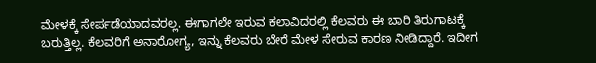ಮೇಳಕ್ಕೆ ಸೇರ್ಪಡೆಯಾದವರಲ್ಲ. ಈಗಾಗಲೇ ಇರುವ ಕಲಾವಿದರಲ್ಲಿ ಕೆಲವರು ಈ ಬಾರಿ ತಿರುಗಾಟಕ್ಕೆ ಬರುತ್ತಿಲ್ಲ. ಕೆಲವರಿಗೆ ಅನಾರೋಗ್ಯ, ಇನ್ನು ಕೆಲವರು ಬೇರೆ ಮೇಳ ಸೇರುವ ಕಾರಣ ನೀಡಿದ್ದಾರೆ. ಇದೀಗ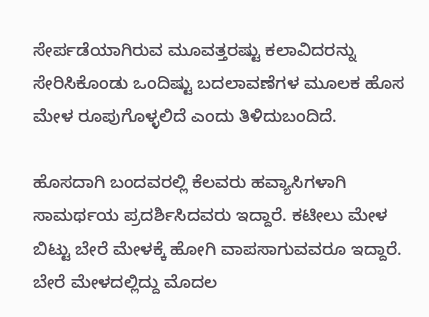ಸೇರ್ಪಡೆಯಾಗಿರುವ ಮೂವತ್ತರಷ್ಟು ಕಲಾವಿದರನ್ನು ಸೇರಿಸಿಕೊಂಡು ಒಂದಿಷ್ಟು ಬದಲಾವಣೆಗಳ ಮೂಲಕ ಹೊಸ ಮೇಳ ರೂಪುಗೊಳ್ಳಲಿದೆ ಎಂದು ತಿಳಿದುಬಂದಿದೆ.

ಹೊಸದಾಗಿ ಬಂದವರಲ್ಲಿ ಕೆಲವರು ಹವ್ಯಾಸಿಗಳಾಗಿ ಸಾಮರ್ಥಯ ಪ್ರದರ್ಶಿಸಿದವರು ಇದ್ದಾರೆ. ಕಟೀಲು ಮೇಳ ಬಿಟ್ಟು ಬೇರೆ ಮೇಳಕ್ಕೆ ಹೋಗಿ ವಾಪಸಾಗುವವರೂ ಇದ್ದಾರೆ. ಬೇರೆ ಮೇಳದಲ್ಲಿದ್ದು ಮೊದಲ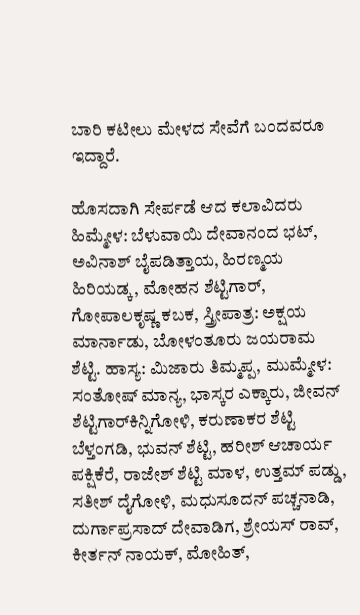ಬಾರಿ ಕಟೀಲು ಮೇಳದ ಸೇವೆಗೆ ಬಂದವರೂ ಇದ್ದಾರೆ.

ಹೊಸದಾಗಿ ಸೇರ್ಪಡೆ ಆದ ಕಲಾವಿದರು
ಹಿಮ್ಮೇಳ: ಬೆಳುವಾಯಿ ದೇವಾನಂದ ಭಟ್, ಅವಿನಾಶ್ ಬೈಪಡಿತ್ತಾಯ, ಹಿರಣ್ಮಯ ಹಿರಿಯಡ್ಕ, ಮೋಹನ ಶೆಟ್ಟಿಗಾರ್, ಗೋಪಾಲಕೃಷ್ಣ ಕಬಕ, ಸ್ತ್ರೀಪಾತ್ರ: ಅಕ್ಷಯ ಮಾರ್ನಾಡು, ಬೋಳಂತೂರು ಜಯರಾಮ ಶೆಟ್ಟಿ. ಹಾಸ್ಯ: ಮಿಜಾರು ತಿಮ್ಮಪ್ಪ, ಮುಮ್ಮೇಳ: ಸಂತೋಷ್ ಮಾನ್ಯ, ಭಾಸ್ಕರ ಎಕ್ಕಾರು, ಜೀವನ್ ಶೆಟ್ಟಿಗಾರ್‌ಕಿನ್ನಿಗೋಳಿ, ಕರುಣಾಕರ ಶೆಟ್ಟಿ ಬೆಳ್ತಂಗಡಿ, ಭುವನ್ ಶೆಟ್ಟಿ, ಹರೀಶ್ ಆಚಾರ್ಯ ಪಕ್ಷಿಕೆರೆ, ರಾಜೇಶ್ ಶೆಟ್ಟಿ ಮಾಳ, ಉತ್ತಮ್ ಪಡ್ಡು, ಸತೀಶ್ ದೈಗೋಳಿ, ಮಧುಸೂದನ್ ಪಚ್ಚನಾಡಿ, ದುರ್ಗಾಪ್ರಸಾದ್ ದೇವಾಡಿಗ, ಶ್ರೇಯಸ್ ರಾವ್, ಕೀರ್ತನ್ ನಾಯಕ್, ಮೋಹಿತ್‌,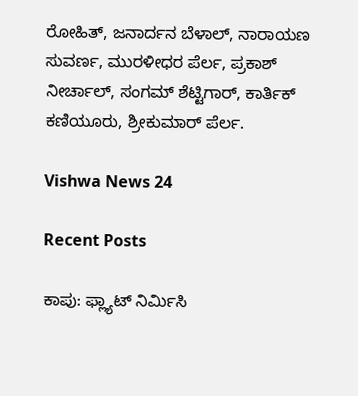ರೋಹಿತ್, ಜನಾರ್ದನ ಬೆಳಾಲ್, ನಾರಾಯಣ ಸುವರ್ಣ, ಮುರಳೀಧರ ಪೆರ್ಲ, ಪ್ರಕಾಶ್ ನೀರ್ಚಾಲ್, ಸಂಗಮ್ ಶೆಟ್ಟಿಗಾರ್, ಕಾರ್ತಿಕ್ ಕಣಿಯೂರು, ಶ್ರೀಕುಮಾರ್ ಪೆರ್ಲ.

Vishwa News 24

Recent Posts

ಕಾಪು: ಫ್ಲ್ಯಾಟ್ ನಿರ್ಮಿಸಿ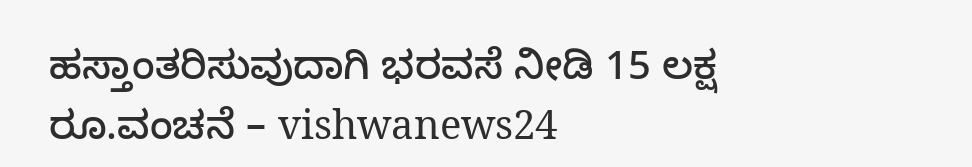ಹಸ್ತಾಂತರಿಸುವುದಾಗಿ ಭರವಸೆ ನೀಡಿ 15 ಲಕ್ಷ ರೂ.ವಂಚನೆ – vishwanews24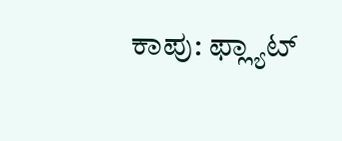ಕಾಪು: ಫ್ಲ್ಯಾಟ್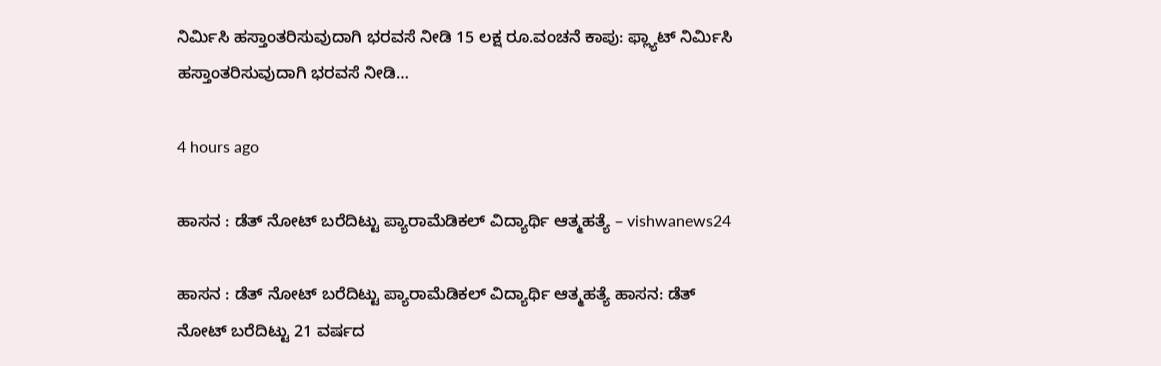ನಿರ್ಮಿಸಿ ಹಸ್ತಾಂತರಿಸುವುದಾಗಿ ಭರವಸೆ ನೀಡಿ 15 ಲಕ್ಷ ರೂ.ವಂಚನೆ ಕಾಪು: ಫ್ಲ್ಯಾಟ್ ನಿರ್ಮಿಸಿ ಹಸ್ತಾಂತರಿಸುವುದಾಗಿ ಭರವಸೆ ನೀಡಿ…

4 hours ago

ಹಾಸನ : ಡೆತ್ ನೋಟ್ ಬರೆದಿಟ್ಟು ಪ್ಯಾರಾಮೆಡಿಕಲ್ ವಿದ್ಯಾರ್ಥಿ ಆತ್ಮಹತ್ಯೆ – vishwanews24

ಹಾಸನ : ಡೆತ್ ನೋಟ್ ಬರೆದಿಟ್ಟು ಪ್ಯಾರಾಮೆಡಿಕಲ್ ವಿದ್ಯಾರ್ಥಿ ಆತ್ಮಹತ್ಯೆ ಹಾಸನ: ಡೆತ್ ನೋಟ್ ಬರೆದಿಟ್ಟು 21 ವರ್ಷದ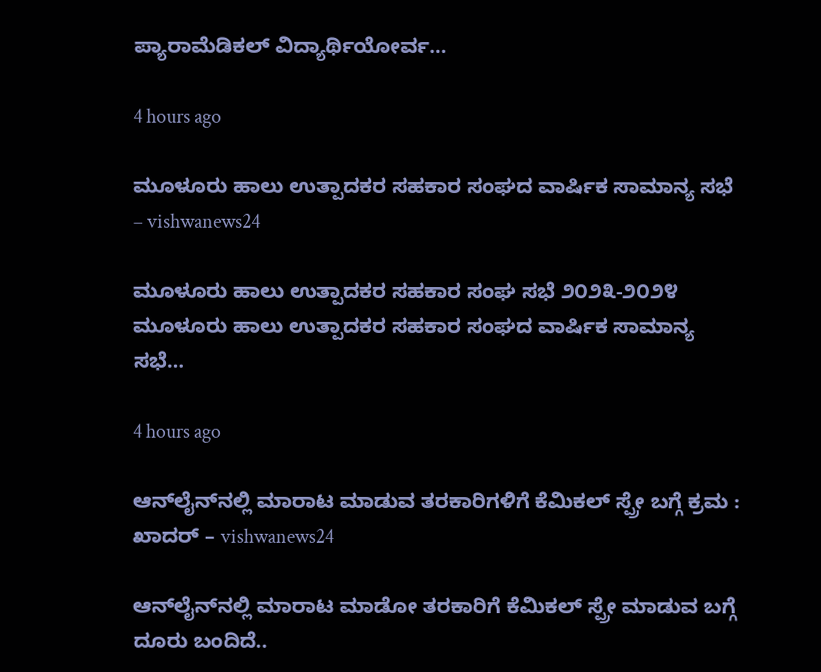ಪ್ಯಾರಾಮೆಡಿಕಲ್ ವಿದ್ಯಾರ್ಥಿಯೋರ್ವ…

4 hours ago

ಮೂಳೂರು ಹಾಲು ಉತ್ಪಾದಕರ ಸಹಕಾರ ಸಂಘದ ವಾರ್ಷಿಕ ಸಾಮಾನ್ಯ ಸಭೆ – vishwanews24

ಮೂಳೂರು ಹಾಲು ಉತ್ಪಾದಕರ ಸಹಕಾರ ಸಂಘ ಸಭೆ ೨೦೨೩-೨೦೨೪ ಮೂಳೂರು ಹಾಲು ಉತ್ಪಾದಕರ ಸಹಕಾರ ಸಂಘದ ವಾರ್ಷಿಕ ಸಾಮಾನ್ಯ ಸಭೆ…

4 hours ago

ಆನ್‌ಲೈನ್‌ನಲ್ಲಿ ಮಾರಾಟ ಮಾಡುವ ತರಕಾರಿಗಳಿಗೆ ಕೆಮಿಕಲ್‌ ಸ್ಪ್ರೇ ಬಗ್ಗೆ ಕ್ರಮ : ಖಾದರ್‌ – vishwanews24

ಆನ್‌ಲೈನ್‌ನಲ್ಲಿ ಮಾರಾಟ ಮಾಡೋ ತರಕಾರಿಗೆ ಕೆಮಿಕಲ್‌ ಸ್ಪ್ರೇ ಮಾಡುವ ಬಗ್ಗೆ ದೂರು ಬಂದಿದೆ..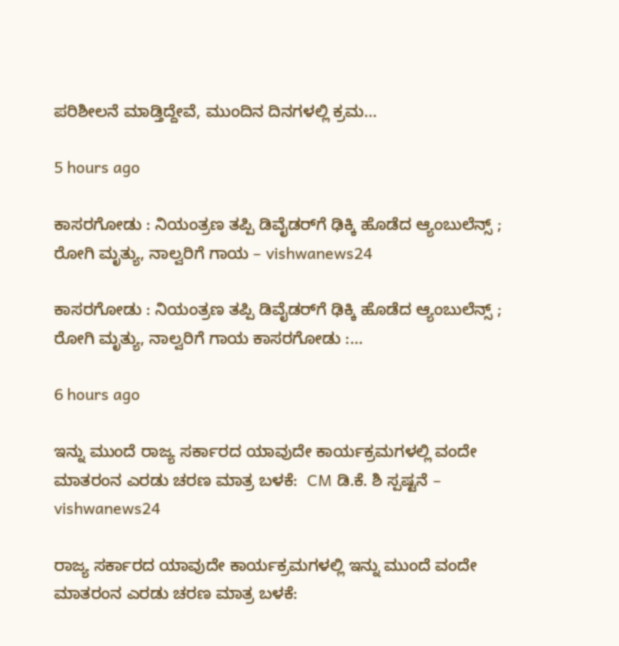ಪರಿಶೀಲನೆ ಮಾಡ್ತಿದ್ದೇವೆ, ಮುಂದಿನ ದಿನಗಳಲ್ಲಿ ಕ್ರಮ…

5 hours ago

ಕಾಸರಗೋಡು : ನಿಯಂತ್ರಣ ತಪ್ಪಿ ಡಿವೈಡರ್‌ಗೆ ಢಿಕ್ಕಿ ಹೊಡೆದ ಆ್ಯಂಬುಲೆನ್ಸ್ ; ರೋಗಿ ಮೃತ್ಯು, ನಾಲ್ವರಿಗೆ ಗಾಯ – vishwanews24

ಕಾಸರಗೋಡು : ನಿಯಂತ್ರಣ ತಪ್ಪಿ ಡಿವೈಡರ್‌ಗೆ ಢಿಕ್ಕಿ ಹೊಡೆದ ಆ್ಯಂಬುಲೆನ್ಸ್ ; ರೋಗಿ ಮೃತ್ಯು, ನಾಲ್ವರಿಗೆ ಗಾಯ ಕಾಸರಗೋಡು :…

6 hours ago

ಇನ್ನು ಮುಂದೆ ರಾಜ್ಯ ಸರ್ಕಾರದ ಯಾವುದೇ ಕಾರ್ಯಕ್ರಮಗಳಲ್ಲಿ ವಂದೇ ಮಾತರಂನ ಎರಡು ಚರಣ ಮಾತ್ರ ಬಳಕೆ:  CM ಡಿ.ಕೆ. ಶಿ ಸ್ಪಷ್ಟನೆ – vishwanews24

ರಾಜ್ಯ ಸರ್ಕಾರದ ಯಾವುದೇ ಕಾರ್ಯಕ್ರಮಗಳಲ್ಲಿ ಇನ್ನು ಮುಂದೆ ವಂದೇ ಮಾತರಂನ ಎರಡು ಚರಣ ಮಾತ್ರ ಬಳಕೆ: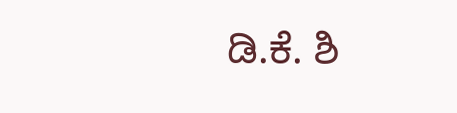ಡಿ.ಕೆ. ಶಿ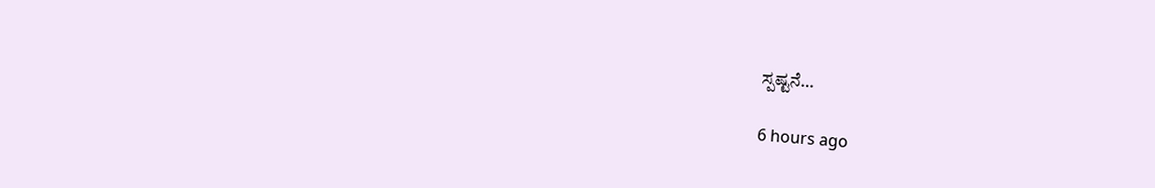ಸ್ಪಷ್ಟನೆ…

6 hours ago